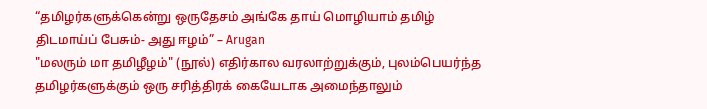“தமிழர்களுக்கென்று ஒருதேசம் அங்கே தாய் மொழியாம் தமிழ் திடமாய்ப் பேசும்- அது ஈழம்” – Arugan
"மலரும் மா தமிழீழம்" (நூல்) எதிர்கால வரலாற்றுக்கும், புலம்பெயர்ந்த தமிழர்களுக்கும் ஒரு சரித்திரக் கையேடாக அமைந்தாலும்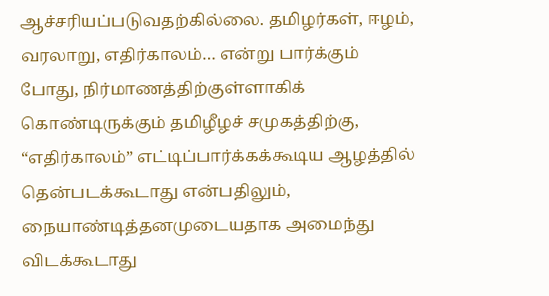ஆச்சரியப்படுவதற்கில்லை. தமிழர்கள், ஈழம், வரலாறு, எதிர்காலம்… என்று பார்க்கும் போது, நிர்மாணத்திற்குள்ளாகிக் கொண்டிருக்கும் தமிழீழச் சமுகத்திற்கு, “எதிர்காலம்” எட்டிப்பார்க்கக்கூடிய ஆழத்தில் தென்படக்கூடாது என்பதிலும், நையாண்டித்தனமுடையதாக அமைந்து விடக்கூடாது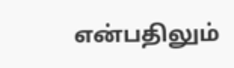என்பதிலும்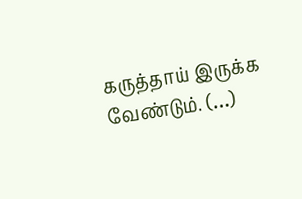கருத்தாய் இருக்க வேண்டும். (…)